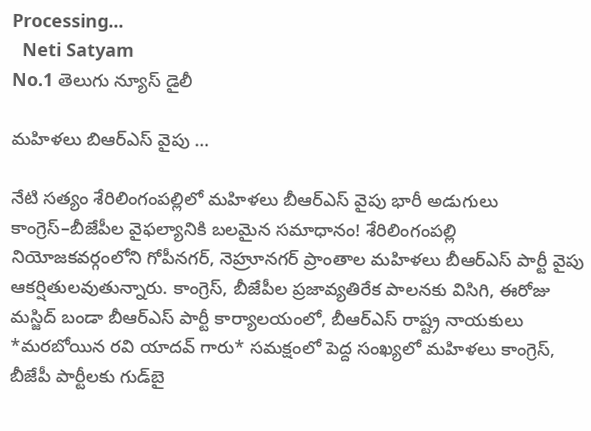Processing...
  Neti Satyam
No.1 తెలుగు న్యూస్ డైలీ

మహిళలు బిఆర్ఎస్ వైపు …

నేటి సత్యం శేరిలింగంపల్లిలో మహిళలు బీఆర్ఎస్ వైపు భారీ అడుగులు కాంగ్రెస్–బీజేపీల వైఫల్యానికి బలమైన సమాధానం! శేరిలింగంపల్లి నియోజకవర్గంలోని గోపీనగర్, నెహ్రూనగర్ ప్రాంతాల మహిళలు బీఆర్ఎస్ పార్టీ వైపు ఆకర్షితులవుతున్నారు. కాంగ్రెస్, బీజేపీల ప్రజావ్యతిరేక పాలనకు విసిగి, ఈరోజు మస్జిద్ బండా బీఆర్ఎస్ పార్టీ కార్యాలయంలో, బీఆర్ఎస్ రాష్ట్ర నాయకులు *మరబోయిన రవి యాదవ్ గారు* సమక్షంలో పెద్ద సంఖ్యలో మహిళలు కాంగ్రెస్, బీజేపీ పార్టీలకు గుడ్‌బై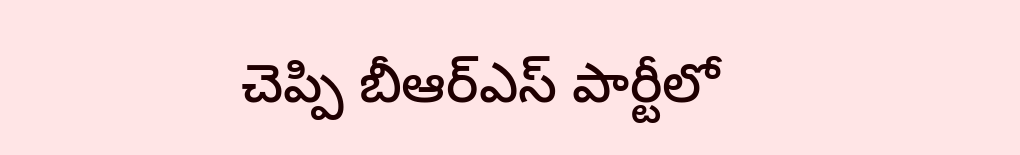చెప్పి బీఆర్ఎస్ పార్టీలో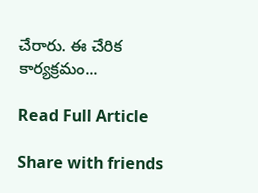చేరారు. ఈ చేరిక కార్యక్రమం...

Read Full Article

Share with friends